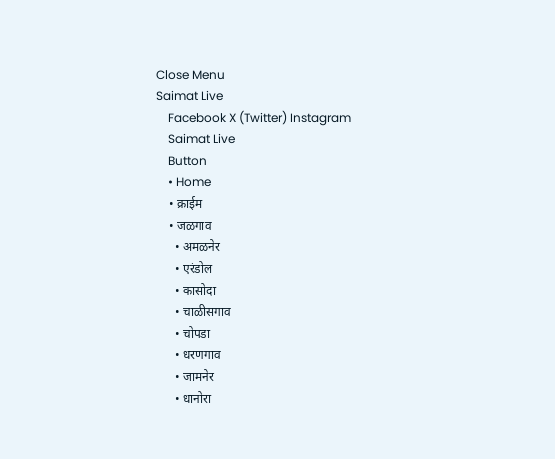Close Menu
Saimat Live
    Facebook X (Twitter) Instagram
    Saimat Live
    Button
    • Home
    • क्राईम
    • जळगाव
      • अमळनेर
      • एरंडोल
      • कासोदा
      • चाळीसगाव
      • चोपडा
      • धरणगाव
      • जामनेर
      • धानोरा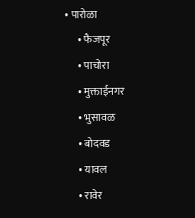• पारोळा
      • फैजपूर
      • पाचोरा
      • मुक्ताईनगर
      • भुसावळ
      • बोदवड
      • यावल
      • रावेर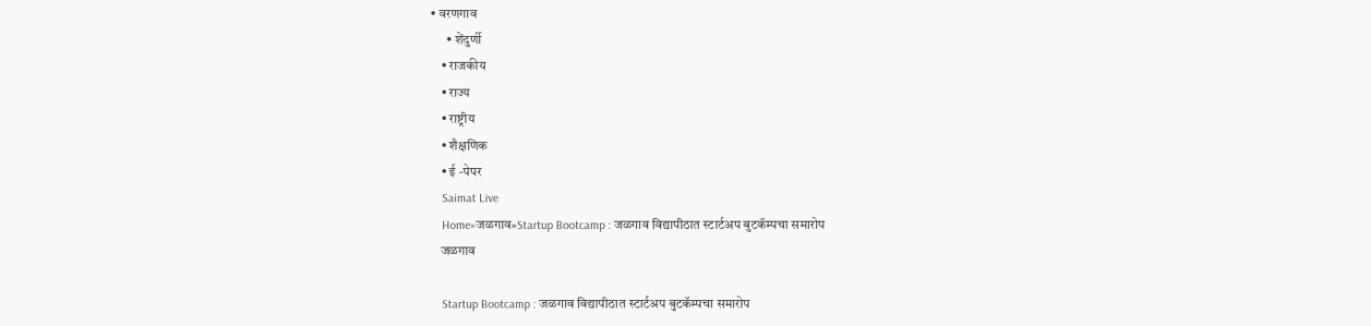• वरणगाव
      • शेंदुर्णी
    • राजकीय
    • राज्य
    • राष्ट्रीय
    • शैक्षणिक
    • ई -पेपर
    Saimat Live
    Home»जळगाव»Startup Bootcamp : जळगाव विद्यापीठात स्टार्टअप बुटकॅम्पचा समारोप
    जळगाव

    Startup Bootcamp : जळगाव विद्यापीठात स्टार्टअप बुटकॅम्पचा समारोप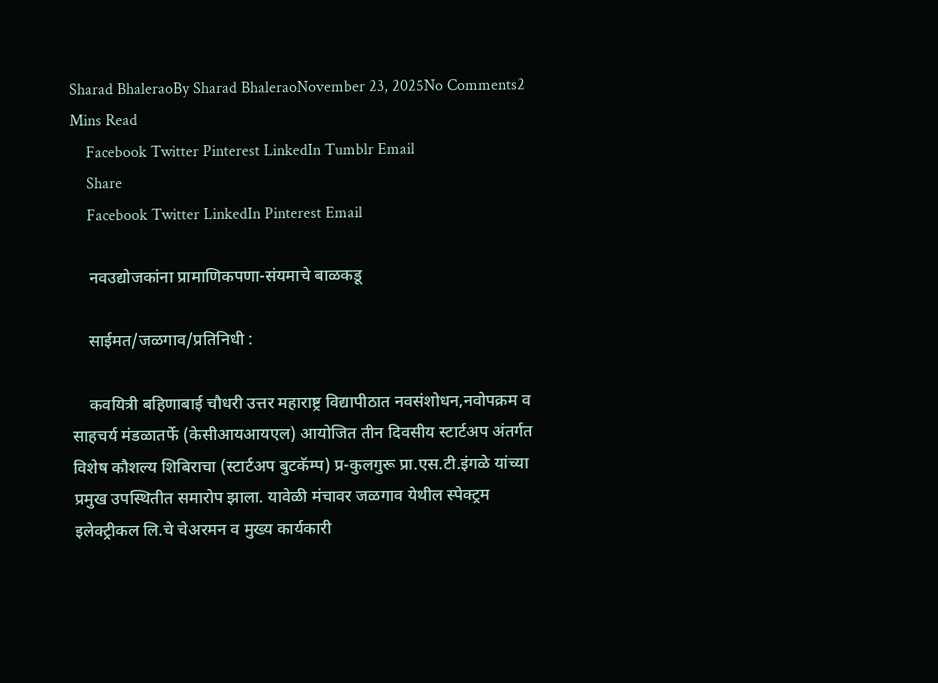Sharad BhaleraoBy Sharad BhaleraoNovember 23, 2025No Comments2 Mins Read
    Facebook Twitter Pinterest LinkedIn Tumblr Email
    Share
    Facebook Twitter LinkedIn Pinterest Email

    नवउद्योजकांना प्रामाणिकपणा-संयमाचे बाळकडू

    साईमत/जळगाव/प्रतिनिधी :

    कवयित्री बहिणाबाई चौधरी उत्तर महाराष्ट्र विद्यापीठात नवसंशोधन,नवोपक्रम व साहचर्य मंडळातर्फे (केसीआयआयएल) आयोजित तीन दिवसीय स्टार्टअप अंतर्गत विशेष कौशल्य शिबिराचा (स्टार्टअप बुटकॅम्प) प्र-कुलगुरू प्रा.एस.टी.इंगळे यांच्या प्रमुख उपस्थितीत समारोप झाला. यावेळी मंचावर जळगाव येथील स्पेक्ट्रम इलेक्ट्रीकल लि.चे चेअरमन व मुख्य कार्यकारी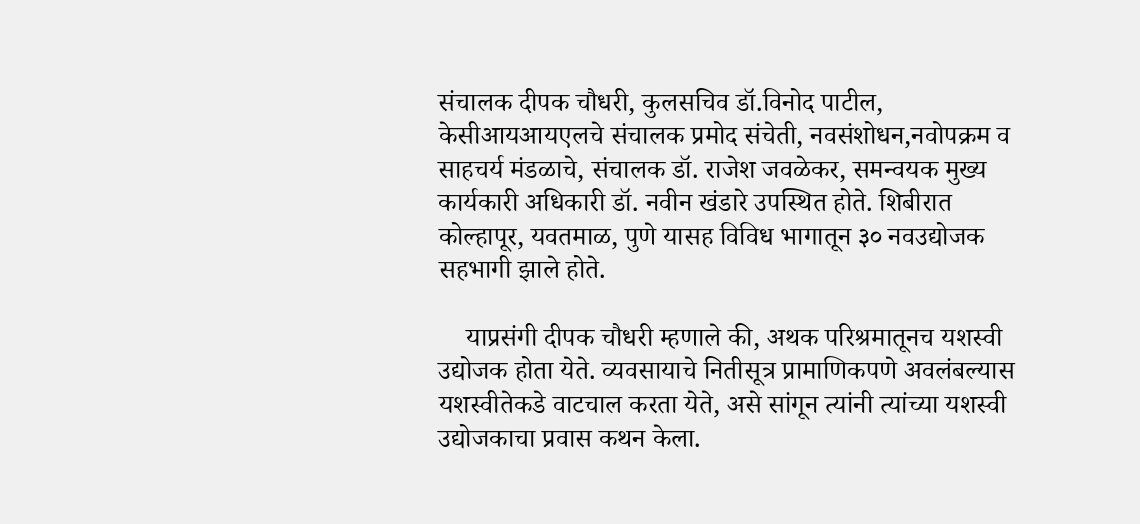संचालक दीपक चौधरी, कुलसचिव डॉ.विनोद पाटील, केसीआयआयएलचे संचालक प्रमोद संचेती, नवसंशोधन,नवोपक्रम व साहचर्य मंडळाचे, संचालक डॉ. राजेश जवळेकर, समन्वयक मुख्य कार्यकारी अधिकारी डॉ. नवीन खंडारे उपस्थित होते. शिबीरात कोल्हापूर, यवतमाळ, पुणे यासह विविध भागातून ३० नवउद्योजक सहभागी झाले होते.

    याप्रसंगी दीपक चौधरी म्हणाले की, अथक परिश्रमातूनच यशस्वी उद्योजक होता येते. व्यवसायाचे नितीसूत्र प्रामाणिकपणे अवलंबल्यास यशस्वीतेकडे वाटचाल करता येते, असे सांगून त्यांनी त्यांच्या यशस्वी उद्योजकाचा प्रवास कथन केला.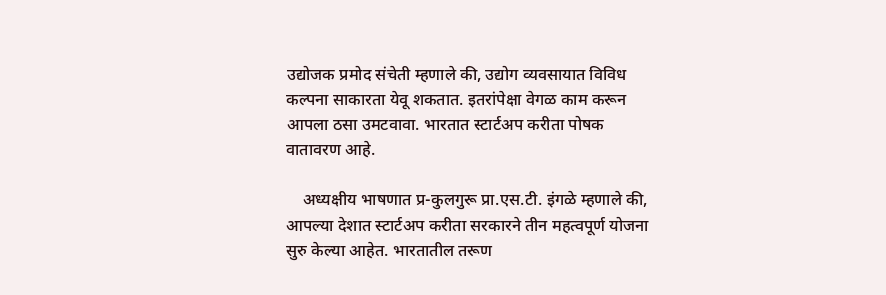उद्योजक प्रमोद संचेती म्हणाले की, उद्योग व्यवसायात विविध कल्पना साकारता येवू शकतात. इतरांपेक्षा वेगळ काम करून आपला ठसा उमटवावा. भारतात स्टार्टअप करीता पोषक वातावरण आहे.

    अध्यक्षीय भाषणात प्र-कुलगुरू प्रा.एस.टी. इंगळे म्हणाले की, आपल्या देशात स्टार्टअप करीता सरकारने तीन महत्वपूर्ण योजना सुरु केल्या आहेत. भारतातील तरूण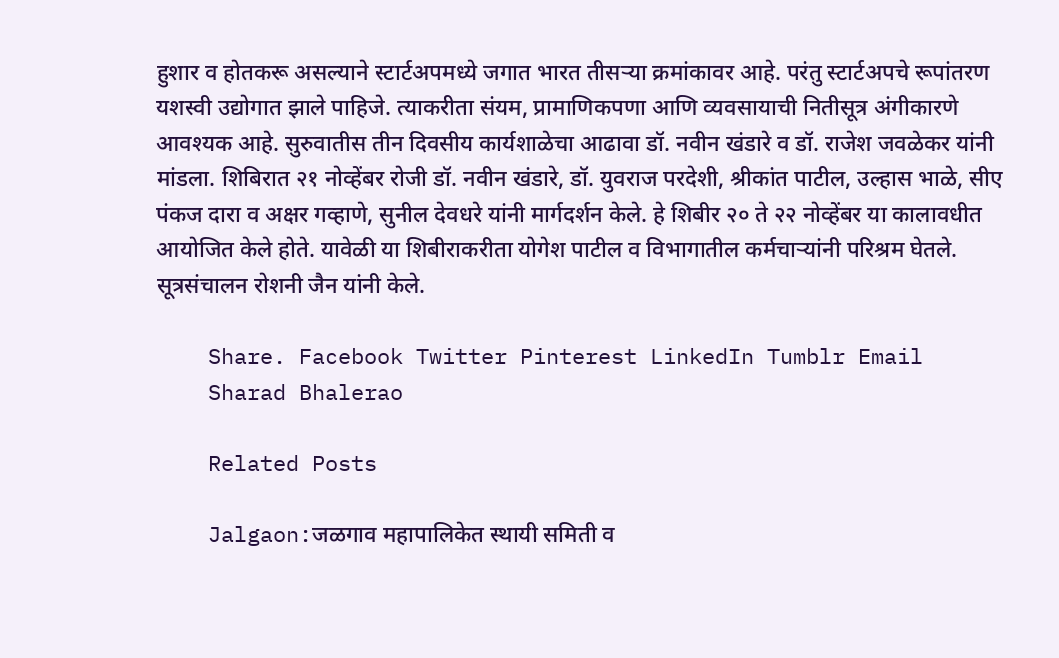हुशार व होतकरू असल्याने स्टार्टअपमध्ये जगात भारत तीसऱ्या क्रमांकावर आहे. परंतु स्टार्टअपचे रूपांतरण यशस्वी उद्योगात झाले पाहिजे. त्याकरीता संयम, प्रामाणिकपणा आणि व्यवसायाची नितीसूत्र अंगीकारणे आवश्यक आहे. सुरुवातीस तीन दिवसीय कार्यशाळेचा आढावा डॉ. नवीन खंडारे व डॉ. राजेश जवळेकर यांनी मांडला. शिबिरात २१ नोव्हेंबर रोजी डॉ. नवीन खंडारे, डॉ. युवराज परदेशी, श्रीकांत पाटील, उल्हास भाळे, सीए पंकज दारा व अक्षर गव्हाणे, सुनील देवधरे यांनी मार्गदर्शन केले. हे शिबीर २० ते २२ नोव्हेंबर या कालावधीत आयोजित केले होते. यावेळी या शिबीराकरीता योगेश पाटील व विभागातील कर्मचाऱ्यांनी परिश्रम घेतले. सूत्रसंचालन रोशनी जैन यांनी केले.

    Share. Facebook Twitter Pinterest LinkedIn Tumblr Email
    Sharad Bhalerao

    Related Posts

    Jalgaon:जळगाव महापालिकेत स्थायी समिती व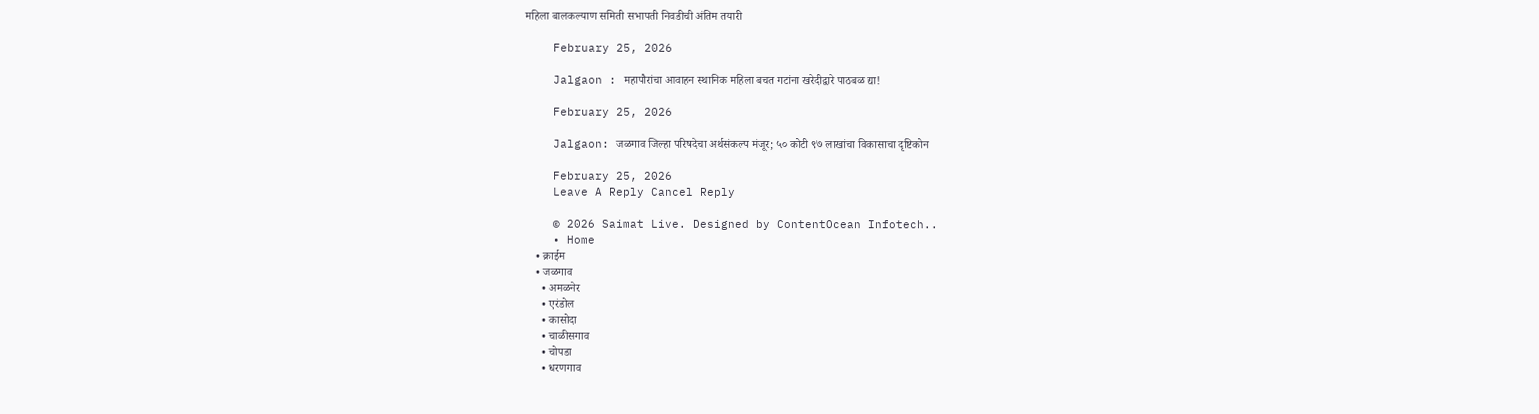महिला बालकल्याण समिती सभापती निवडीची अंतिम तयारी

    February 25, 2026

    Jalgaon : महापौरांचा आवाहन स्थानिक महिला बचत गटांना खरेदीद्वारे पाठबळ द्या!

    February 25, 2026

    Jalgaon: जळगाव जिल्हा परिषदेचा अर्थसंकल्प मंजूर; ५० कोटी ९७ लाखांचा विकासाचा दृष्टिकोन

    February 25, 2026
    Leave A Reply Cancel Reply

    © 2026 Saimat Live. Designed by ContentOcean Infotech..
    • Home
    • क्राईम
    • जळगाव
      • अमळनेर
      • एरंडोल
      • कासोदा
      • चाळीसगाव
      • चोपडा
      • धरणगाव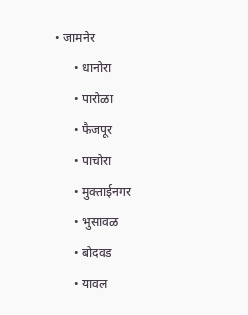• जामनेर
      • धानोरा
      • पारोळा
      • फैजपूर
      • पाचोरा
      • मुक्ताईनगर
      • भुसावळ
      • बोदवड
      • यावल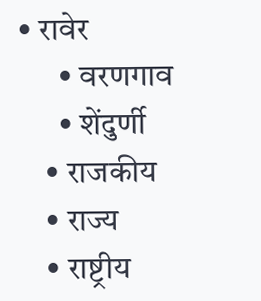• रावेर
      • वरणगाव
      • शेंदुर्णी
    • राजकीय
    • राज्य
    • राष्ट्रीय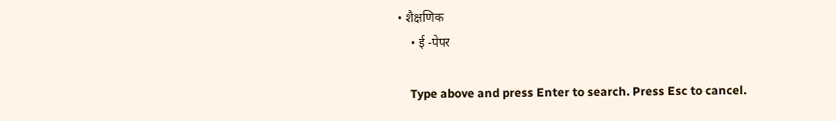• शैक्षणिक
    • ई -पेपर

    Type above and press Enter to search. Press Esc to cancel.